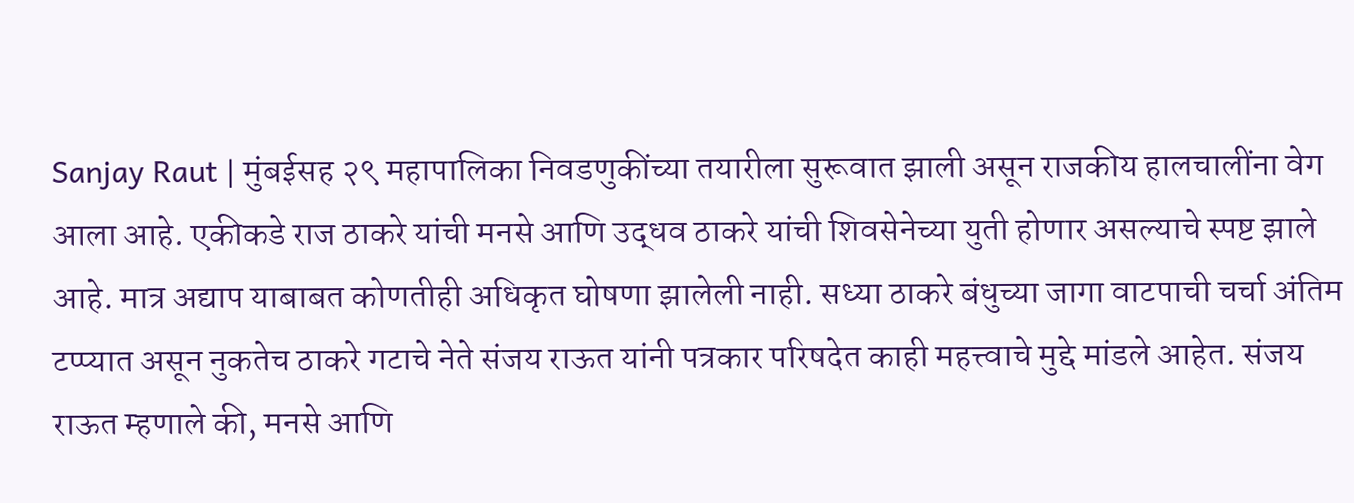Sanjay Raut | मुंबईसह २९ महापालिका निवडणुकींच्या तयारीला सुरूवात झाली असून राजकीय हालचालींना वेग आला आहे. एकीकडे राज ठाकरे यांची मनसे आणि उद्धव ठाकरे यांची शिवसेनेच्या युती होणार असल्याचे स्पष्ट झाले आहे. मात्र अद्याप याबाबत कोणतीही अधिकृत घोषणा झालेली नाही. सध्या ठाकरे बंधुच्या जागा वाटपाची चर्चा अंतिम टप्प्यात असून नुकतेच ठाकरे गटाचे नेते संजय राऊत यांनी पत्रकार परिषदेत काही महत्त्वाचे मुद्दे मांडले आहेत. संजय राऊत म्हणाले की, मनसे आणि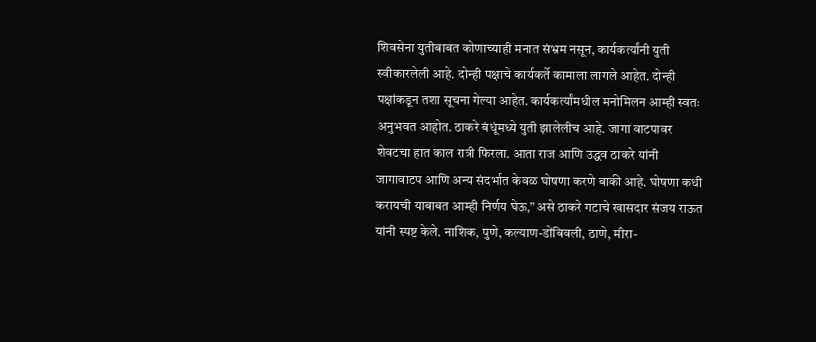शिवसेना युतीबाबत कोणाच्याही मनात संभ्रम नसून, कार्यकर्त्यांनी युती स्वीकारलेली आहे. दोन्ही पक्षाचे कार्यकर्ते कामाला लागले आहेत. दोन्ही पक्षांकडून तशा सूचना गेल्या आहेत. कार्यकर्त्यांमधील मनोमिलन आम्ही स्वतः अनुभवत आहोत. ठाकरे बंधूंमध्ये युती झालेलीच आहे. जागा वाटपावर शेवटचा हात काल रात्री फिरला. आता राज आणि उद्धव ठाकरे यांनी जागावाटप आणि अन्य संदर्भात केवळ घोषणा करणे बाकी आहे. घोषणा कधी करायची याबाबत आम्ही निर्णय घेऊ,” असे ठाकरे गटाचे खासदार संजय राऊत यांनी स्पष्ट केले. नाशिक, पुणे, कल्याण-डोंबिवली, ठाणे, मीरा-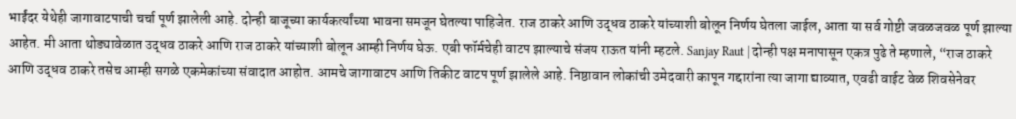भाईंदर येथेही जागावाटपाची चर्चा पूर्ण झालेली आहे. दोन्ही बाजूच्या कार्यकर्त्यांच्या भावना समजून घेतल्या पाहिजेत. राज ठाकरे आणि उद्धव ठाकरे यांच्याशी बोलून निर्णय घेतला जाईल, आता या सर्व गोष्टी जवळजवळ पूर्ण झाल्या आहेत. मी आता थोड्यावेळात उद्धव ठाकरे आणि राज ठाकरे यांच्याशी बोलून आम्ही निर्णय घेऊ. एबी फॉर्मचेही वाटप झाल्याचे संजय राऊत यांनी म्हटले. Sanjay Raut | दोन्ही पक्ष मनापासून एकत्र पुढे ते म्हणाले, “राज ठाकरे आणि उद्धव ठाकरे तसेच आम्ही सगळे एकमेकांच्या संवादात आहोत. आमचे जागावाटप आणि तिकीट वाटप पूर्ण झालेले आहे. निष्ठावान लोकांची उमेदवारी कापून गद्दारांना त्या जागा द्याव्यात, एवढी वाईट वेळ शिवसेनेवर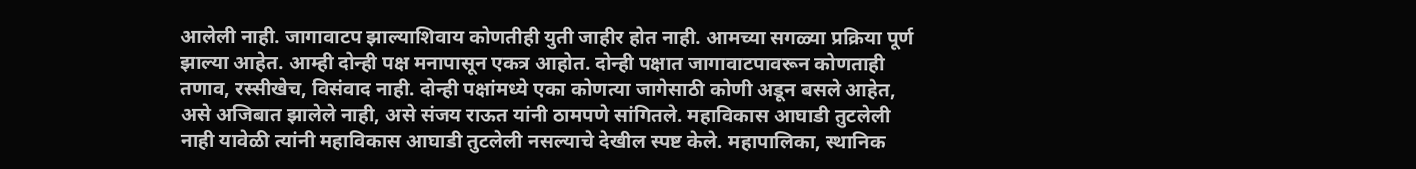आलेली नाही. जागावाटप झाल्याशिवाय कोणतीही युती जाहीर होत नाही. आमच्या सगळ्या प्रक्रिया पूर्ण झाल्या आहेत. आम्ही दोन्ही पक्ष मनापासून एकत्र आहोत. दोन्ही पक्षात जागावाटपावरून कोणताही तणाव, रस्सीखेच, विसंवाद नाही. दोन्ही पक्षांमध्ये एका कोणत्या जागेसाठी कोणी अडून बसले आहेत, असे अजिबात झालेले नाही, असे संजय राऊत यांनी ठामपणे सांगितले. महाविकास आघाडी तुटलेली नाही यावेळी त्यांनी महाविकास आघाडी तुटलेली नसल्याचे देखील स्पष्ट केले. महापालिका, स्थानिक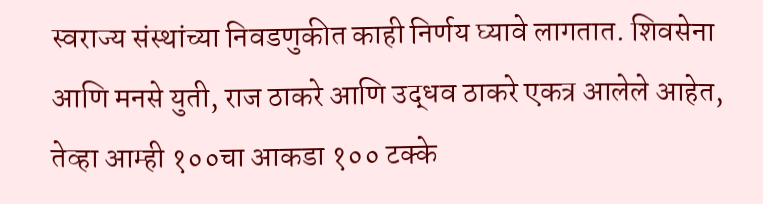स्वराज्य संस्थांच्या निवडणुकीत काही निर्णय घ्यावे लागतात. शिवसेना आणि मनसे युती, राज ठाकरे आणि उद्धव ठाकरे एकत्र आलेले आहेत, तेव्हा आम्ही १००चा आकडा १०० टक्के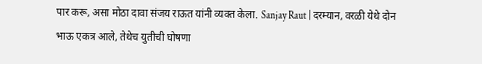पार करू, असा मोठा दावा संजय राऊत यांनी व्यक्त केला. Sanjay Raut | दरम्यान, वरळी येथे दोन भाऊ एकत्र आले, तेथेच युतीची घोषणा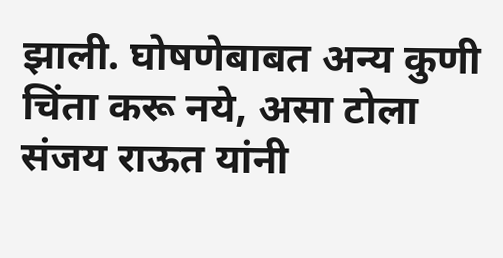झाली. घोषणेबाबत अन्य कुणी चिंता करू नये, असा टोला संजय राऊत यांनी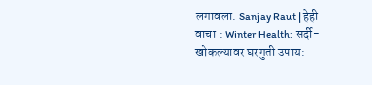लगावला. Sanjay Raut | हेही वाचा : Winter Health: सर्दी-खोकल्यावर घरगुती उपाय: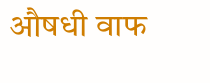औषधी वाफ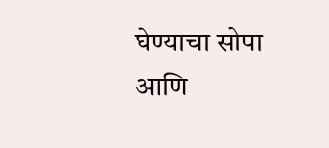घेण्याचा सोपा आणि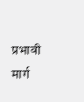प्रभावी मार्ग